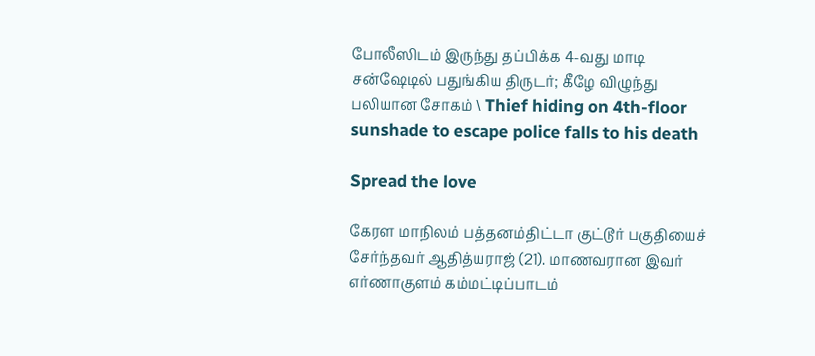போலீஸிடம் இருந்து தப்பிக்க 4-வது மாடி சன்ஷேடில் பதுங்கிய திருடர்; கீழே விழுந்து பலியான சோகம் \ Thief hiding on 4th-floor sunshade to escape police falls to his death

Spread the love

கேரள மாநிலம் பத்தனம்திட்டா குட்டூர் பகுதியைச் சேர்ந்தவர் ஆதித்யராஜ் (21). மாணவரான இவர் எர்ணாகுளம் கம்மட்டிப்பாடம்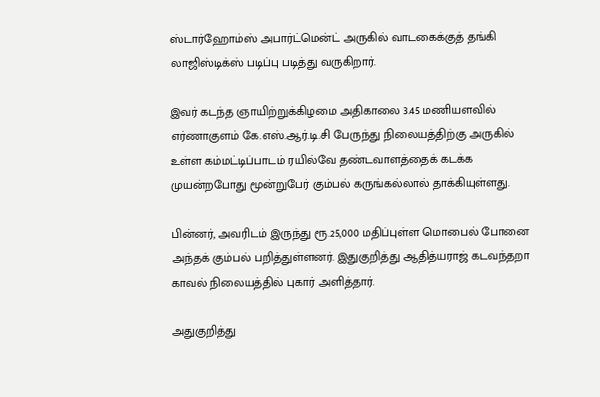ஸ்டார்ஹோம்ஸ் அபார்ட்மென்ட் அருகில் வாடகைக்குத் தங்கி லாஜிஸ்டிக்ஸ் படிப்பு படித்து வருகிறார்.

இவர் கடந்த ஞாயிற்றுக்கிழமை அதிகாலை 3.45 மணியளவில் எர்ணாகுளம் கே.எஸ்.ஆர்.டி.சி பேருந்து நிலையத்திற்கு அருகில் உள்ள கம்மட்டிப்பாடம் ரயில்வே தண்டவாளத்தைக் கடக்க முயன்றபோது மூன்றுபேர் கும்பல் கருங்கல்லால் தாக்கியுள்ளது.

பின்னர், அவரிடம் இருந்து ரூ.25,000 மதிப்புள்ள மொபைல் போனை அந்தக் கும்பல் பறித்துள்ளனர். இதுகுறித்து ஆதித்யராஜ் கடவந்தறா காவல் நிலையத்தில் புகார் அளித்தார்.

அதுகுறித்து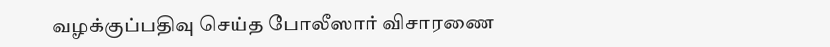வழக்குப்பதிவு செய்த போலீஸார் விசாரணை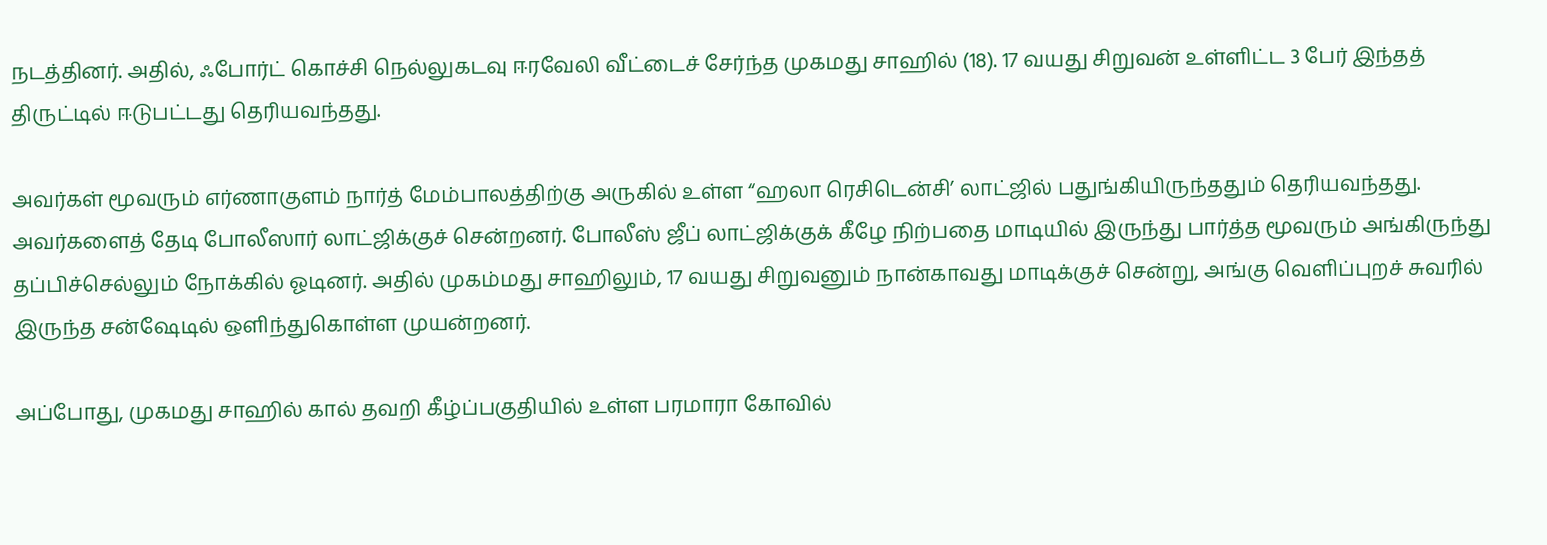நடத்தினர். அதில், ஃபோர்ட் கொச்சி நெல்லுகடவு ஈரவேலி வீட்டைச் சேர்ந்த முகமது சாஹில் (18). 17 வயது சிறுவன் உள்ளிட்ட 3 பேர் இந்தத் திருட்டில் ஈடுபட்டது தெரியவந்தது.

அவர்கள் மூவரும் எர்ணாகுளம் நார்த் மேம்பாலத்திற்கு அருகில் உள்ள “ஹலா ரெசிடென்சி’ லாட்ஜில் பதுங்கியிருந்ததும் தெரியவந்தது. அவர்களைத் தேடி போலீஸார் லாட்ஜிக்குச் சென்றனர். போலீஸ் ஜீப் லாட்ஜிக்குக் கீழே நிற்பதை மாடியில் இருந்து பார்த்த மூவரும் அங்கிருந்து தப்பிச்செல்லும் நோக்கில் ஓடினர். அதில் முகம்மது சாஹிலும், 17 வயது சிறுவனும் நான்காவது மாடிக்குச் சென்று, அங்கு வெளிப்புறச் சுவரில் இருந்த சன்ஷேடில் ஒளிந்துகொள்ள முயன்றனர்.

அப்போது, முகமது சாஹில் கால் தவறி கீழ்ப்பகுதியில் உள்ள பரமாரா கோவில்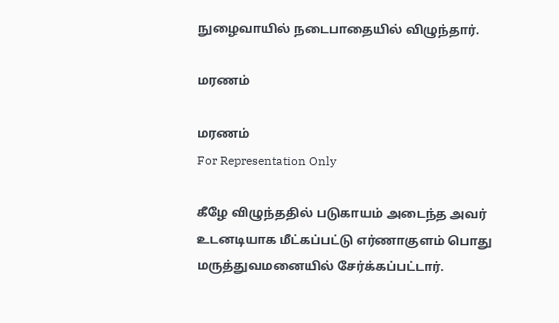நுழைவாயில் நடைபாதையில் விழுந்தார்.

மரணம்

மரணம்
For Representation Only

கீழே விழுந்ததில் படுகாயம் அடைந்த அவர் உடனடியாக மீட்கப்பட்டு எர்ணாகுளம் பொது மருத்துவமனையில் சேர்க்கப்பட்டார்.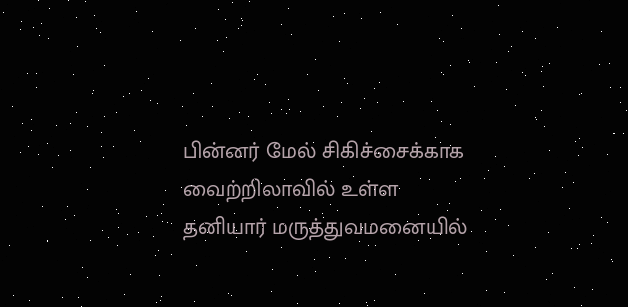பின்னர் மேல் சிகிச்சைக்காக வைற்றிலாவில் உள்ள தனியார் மருத்துவமனையில்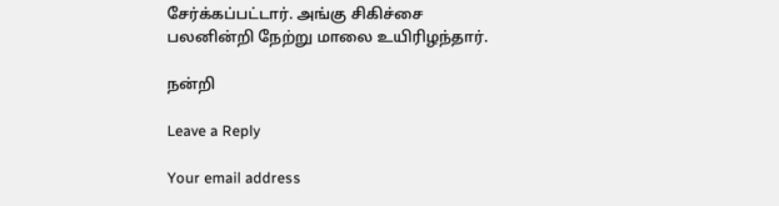சேர்க்கப்பட்டார். அங்கு சிகிச்சை பலனின்றி நேற்று மாலை உயிரிழந்தார்.

நன்றி

Leave a Reply

Your email address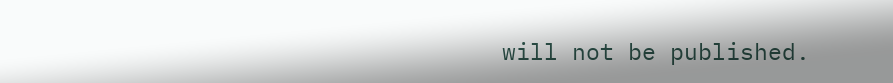will not be published.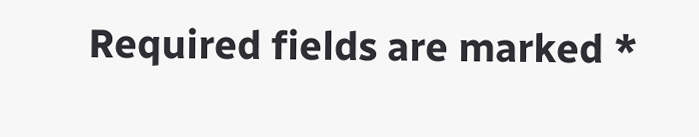Required fields are marked *